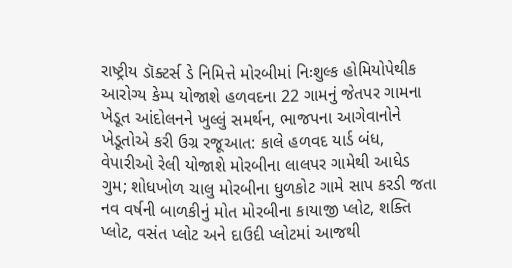રાષ્ટ્રીય ડૉક્ટર્સ ડે નિમિત્તે મોરબીમાં નિઃશુલ્ક હોમિયોપેથીક આરોગ્ય કેમ્પ યોજાશે હળવદના 22 ગામનું જેતપર ગામના ખેડૂત આંદોલનને ખુલ્લું સમર્થન, ભાજપના આગેવાનોને ખેડૂતોએ કરી ઉગ્ર રજૂઆત: કાલે હળવદ યાર્ડ બંધ, વેપારીઓ રેલી યોજાશે મોરબીના લાલપર ગામેથી આધેડ ગુમ; શોધખોળ ચાલુ મોરબીના ધુળકોટ ગામે સાપ કરડી જતા નવ વર્ષની બાળકીનું મોત મોરબીના કાયાજી પ્લોટ, શક્તિ પ્લોટ, વસંત પ્લોટ અને દાઉદી પ્લોટમાં આજથી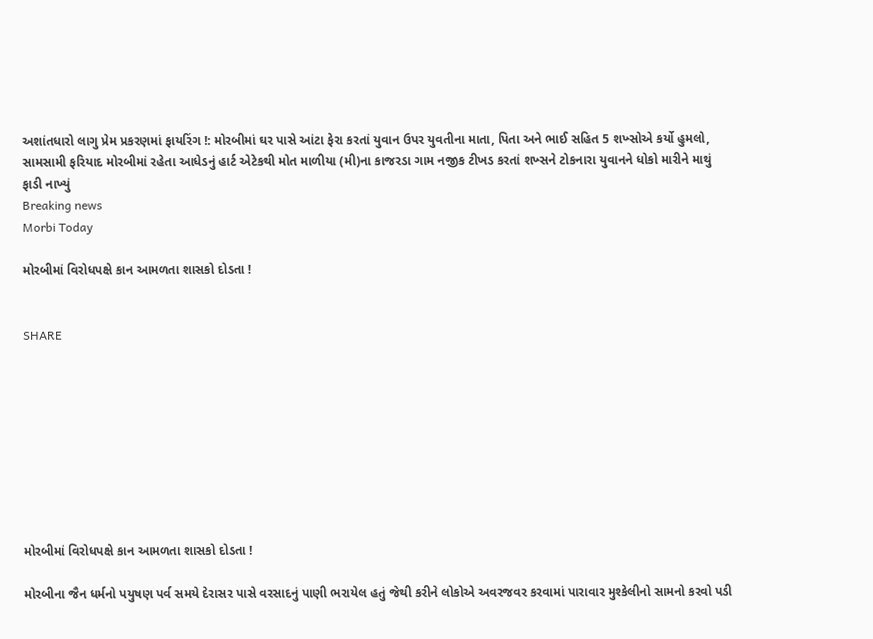અશાંતધારો લાગુ પ્રેમ પ્રકરણમાં ફાયરિંગ !: મોરબીમાં ઘર પાસે આંટા ફેરા કરતાં યુવાન ઉપર યુવતીના માતા, પિતા અને ભાઈ સહિત 5 શખ્સોએ કર્યો હુમલો, સામસામી ફરિયાદ મોરબીમાં રહેતા આધેડનું હાર્ટ એટેકથી મોત માળીયા (મી)ના કાજરડા ગામ નજીક ટીખડ કરતાં શખ્સને ટોકનારા યુવાનને ધોકો મારીને માથું ફાડી નાખ્યું
Breaking news
Morbi Today

મોરબીમાં વિરોધપક્ષે કાન આમળતા શાસકો દોડતા !


SHARE









મોરબીમાં વિરોધપક્ષે કાન આમળતા શાસકો દોડતા !

મોરબીના જૈન ધર્મનો પયુષણ પર્વ સમયે દેરાસર પાસે વરસાદનું પાણી ભરાયેલ હતું જેથી કરીને લોકોએ અવરજવર કરવામાં પારાવાર મુશ્કેલીનો સામનો કરવો પડી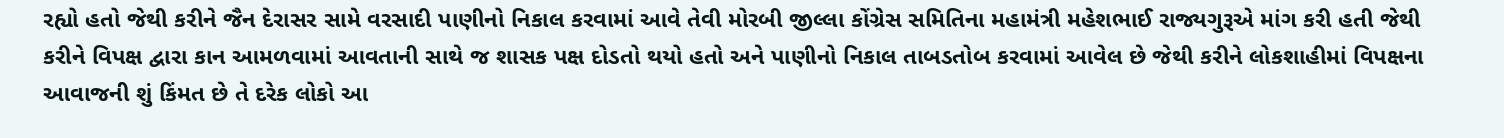રહ્યો હતો જેથી કરીને જૈન દેરાસર સામે વરસાદી પાણીનો નિકાલ કરવામાં આવે તેવી મોરબી જીલ્લા કોંગ્રેસ સમિતિના મહામંત્રી મહેશભાઈ રાજ્યગુરૂએ માંગ કરી હતી જેથી કરીને વિપક્ષ દ્વારા કાન આમળવામાં આવતાની સાથે જ શાસક પક્ષ દોડતો થયો હતો અને પાણીનો નિકાલ તાબડતોબ કરવામાં આવેલ છે જેથી કરીને લોકશાહીમાં વિપક્ષના આવાજની શું કિંમત છે તે દરેક લોકો આ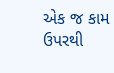એક જ કામ ઉપરથી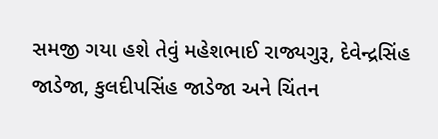સમજી ગયા હશે તેવું મહેશભાઈ રાજ્યગુરૂ, દેવેન્દ્રસિંહ જાડેજા, કુલદીપસિંહ જાડેજા અને ચિંતન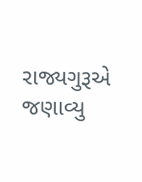રાજ્યગુરૂએ જણાવ્યુ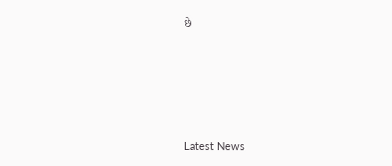છે






Latest News